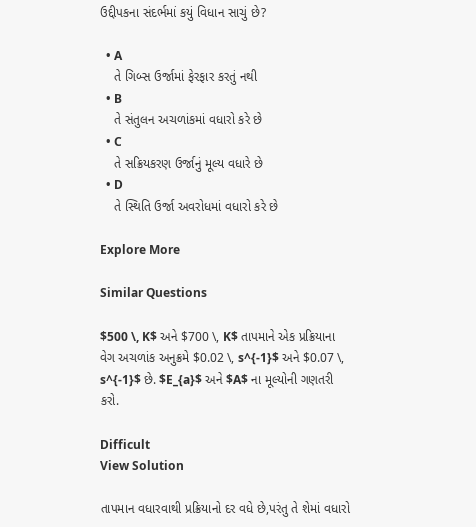ઉદ્દીપકના સંદર્ભમાં કયું વિધાન સાચું છે?

  • A
    તે ગિબ્સ ઉર્જામાં ફેરફાર કરતું નથી
  • B
    તે સંતુલન અચળાંકમાં વધારો કરે છે
  • C
    તે સક્રિયકરણ ઉર્જાનું મૂલ્ય વધારે છે
  • D
    તે સ્થિતિ ઉર્જા અવરોધમાં વધારો કરે છે

Explore More

Similar Questions

$500 \, K$ અને $700 \, K$ તાપમાને એક પ્રક્રિયાના વેગ અચળાંક અનુક્રમે $0.02 \, s^{-1}$ અને $0.07 \, s^{-1}$ છે. $E_{a}$ અને $A$ ના મૂલ્યોની ગણતરી કરો.

Difficult
View Solution

તાપમાન વધારવાથી પ્રક્રિયાનો દર વધે છે,પરંતુ તે શેમાં વધારો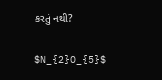કરતું નથી?

$N_{2}O_{5}$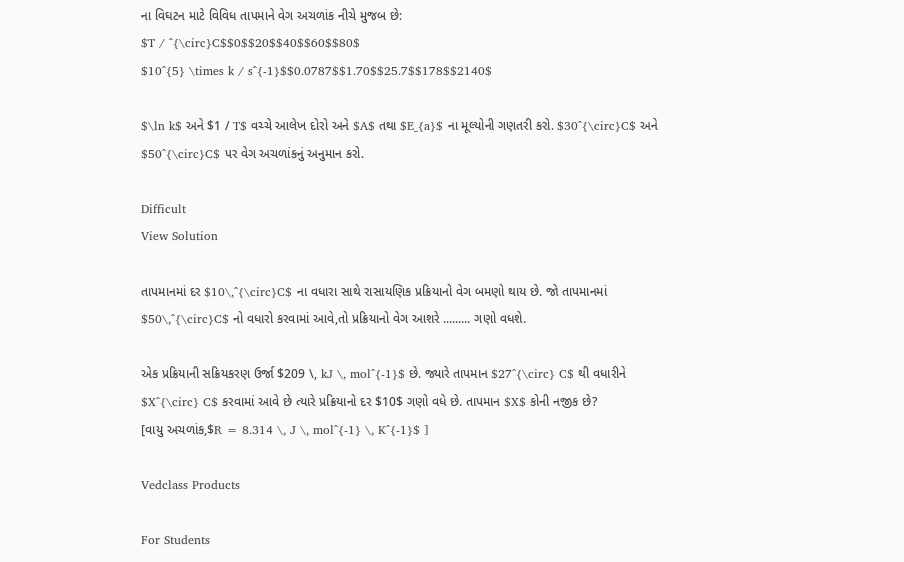ના વિઘટન માટે વિવિધ તાપમાને વેગ અચળાંક નીચે મુજબ છે:
$T / ^{\circ}C$$0$$20$$40$$60$$80$
$10^{5} \times k / s^{-1}$$0.0787$$1.70$$25.7$$178$$2140$

$\ln k$ અને $1 / T$ વચ્ચે આલેખ દોરો અને $A$ તથા $E_{a}$ ના મૂલ્યોની ગણતરી કરો. $30^{\circ}C$ અને $50^{\circ}C$ પર વેગ અચળાંકનું અનુમાન કરો.

Difficult
View Solution

તાપમાનમાં દર $10\,^{\circ}C$ ના વધારા સાથે રાસાયણિક પ્રક્રિયાનો વેગ બમણો થાય છે. જો તાપમાનમાં $50\,^{\circ}C$ નો વધારો કરવામાં આવે,તો પ્રક્રિયાનો વેગ આશરે ......... ગણો વધશે.

એક પ્રક્રિયાની સક્રિયકરણ ઉર્જા $209 \, kJ \, mol^{-1}$ છે. જ્યારે તાપમાન $27^{\circ} C$ થી વધારીને $X^{\circ} C$ કરવામાં આવે છે ત્યારે પ્રક્રિયાનો દર $10$ ગણો વધે છે. તાપમાન $X$ કોની નજીક છે?
[વાયુ અચળાંક,$R = 8.314 \, J \, mol^{-1} \, K^{-1}$ ]

Vedclass Products

For Students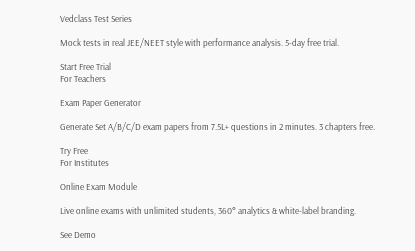Vedclass Test Series

Mock tests in real JEE/NEET style with performance analysis. 5-day free trial.

Start Free Trial
For Teachers

Exam Paper Generator

Generate Set A/B/C/D exam papers from 7.5L+ questions in 2 minutes. 3 chapters free.

Try Free
For Institutes

Online Exam Module

Live online exams with unlimited students, 360° analytics & white-label branding.

See Demo